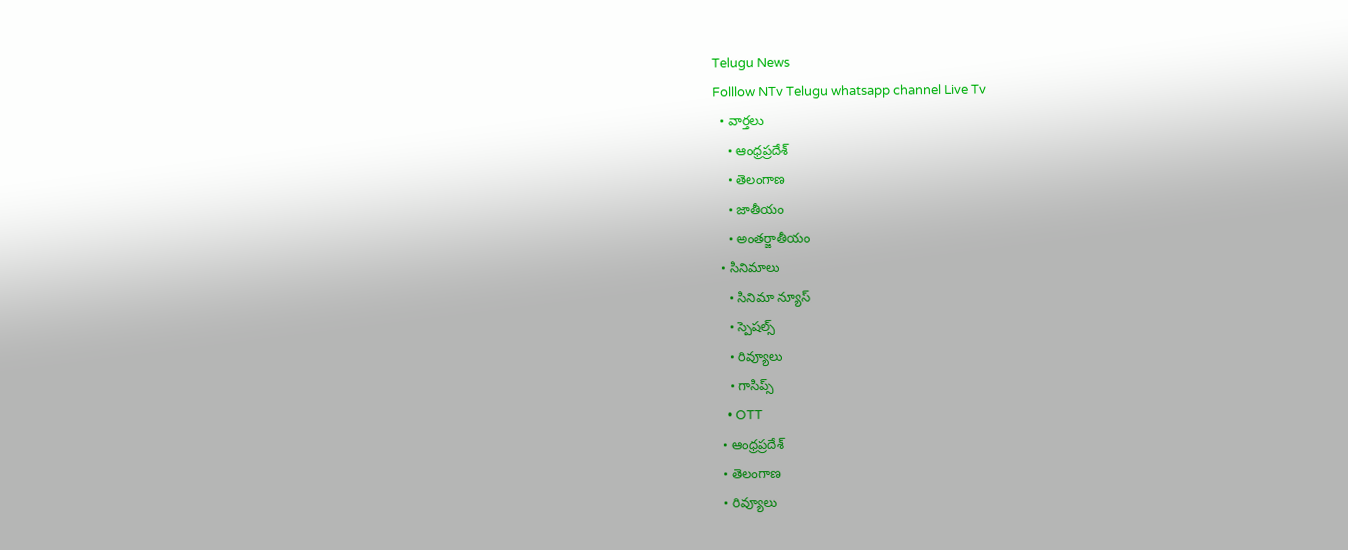Telugu News
Folllow NTv Telugu whatsapp channel Live Tv
  • వార్తలు
    • ఆంధ్రప్రదేశ్
    • తెలంగాణ
    • జాతీయం
    • అంతర్జాతీయం
  • సినిమాలు
    • సినిమా న్యూస్
    • స్పెషల్స్
    • రివ్యూలు
    • గాసిప్స్
    • OTT
  • ఆంధ్రప్రదేశ్
  • తెలంగాణ
  • రివ్యూలు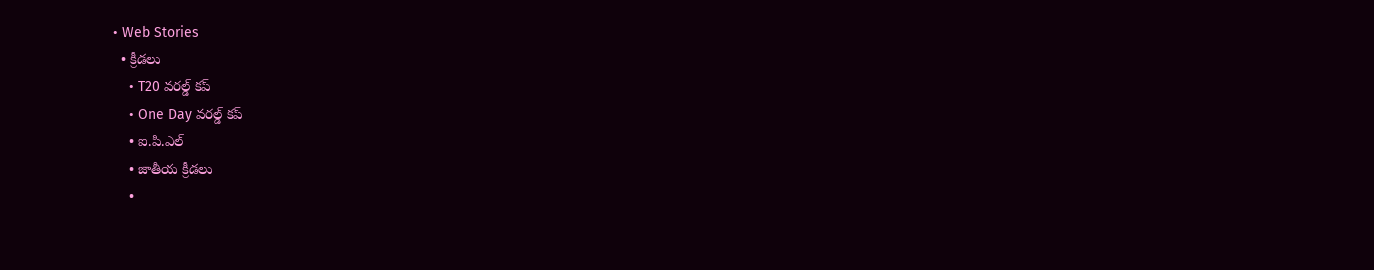• Web Stories
  • క్రీడలు
    • T20 వరల్డ్ కప్
    • One Day వరల్డ్ కప్
    • ఐ.పి.ఎల్
    • జాతీయ క్రీడలు
    •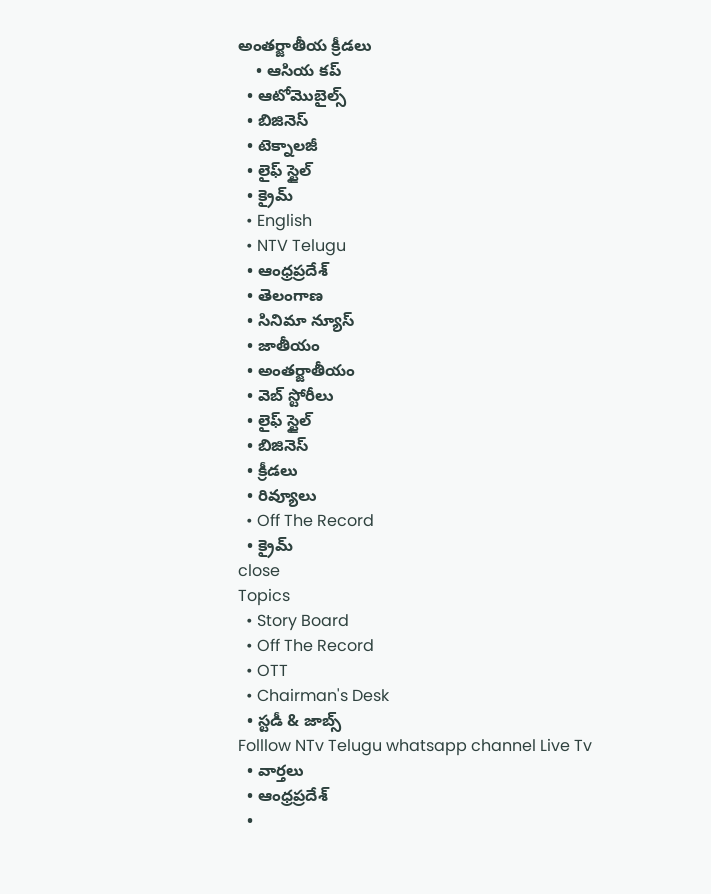అంతర్జాతీయ క్రీడలు
    • ఆసియ కప్
  • ఆటోమొబైల్స్
  • బిజినెస్‌
  • టెక్నాలజీ
  • లైఫ్ స్టైల్
  • క్రైమ్
  • English
  • NTV Telugu
  • ఆంధ్రప్రదేశ్
  • తెలంగాణ
  • సినిమా న్యూస్
  • జాతీయం
  • అంతర్జాతీయం
  • వెబ్ స్టోరీలు
  • లైఫ్ స్టైల్
  • బిజినెస్‌
  • క్రీడలు
  • రివ్యూలు
  • Off The Record
  • క్రైమ్
close
Topics
  • Story Board
  • Off The Record
  • OTT
  • Chairman's Desk
  • స్టడీ & జాబ్స్
Folllow NTv Telugu whatsapp channel Live Tv
  • వార్తలు
  • ఆంధ్రప్రదేశ్
  •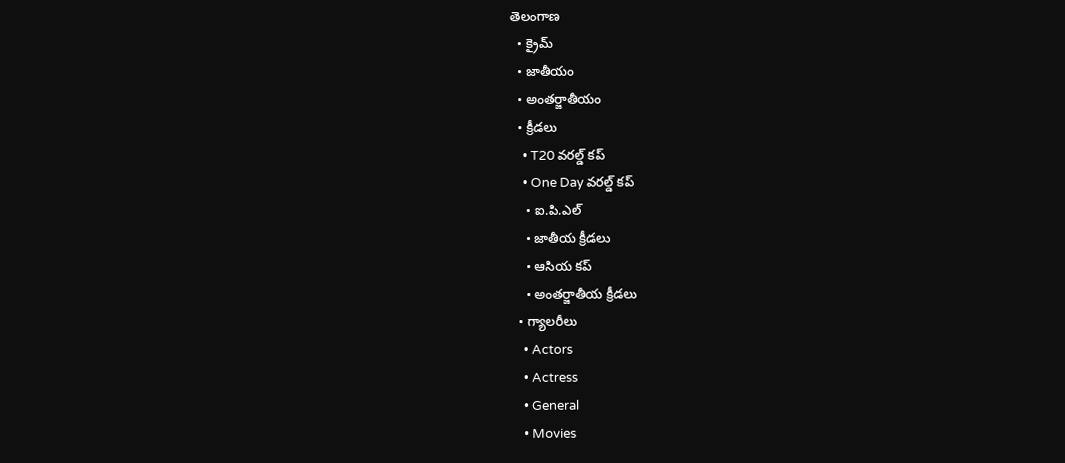తెలంగాణ
  • క్రైమ్
  • జాతీయం
  • అంతర్జాతీయం
  • క్రీడలు
    • T20 వరల్డ్ కప్
    • One Day వరల్డ్ కప్
    • ఐ.పి.ఎల్
    • జాతీయ క్రీడలు
    • ఆసియ కప్
    • అంతర్జాతీయ క్రీడలు
  • గ్యాలరీలు
    • Actors
    • Actress
    • General
    • Movies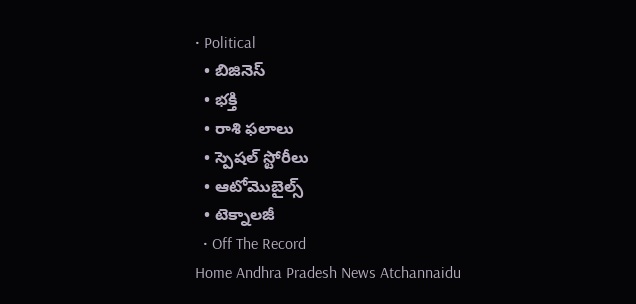• Political
  • బిజినెస్‌
  • భక్తి
  • రాశి ఫలాలు
  • స్పెషల్‌ స్టోరీలు
  • ఆటోమొబైల్స్
  • టెక్నాలజీ
  • Off The Record
Home Andhra Pradesh News Atchannaidu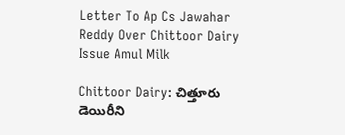Letter To Ap Cs Jawahar Reddy Over Chittoor Dairy Issue Amul Milk

Chittoor Dairy: చిత్తూరు డెయిరీని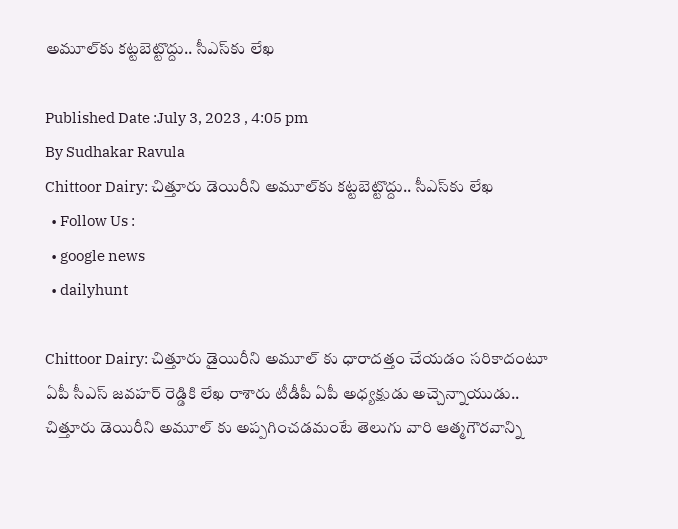అమూల్‌కు కట్టబెట్టొద్దు.. సీఎస్‌కు లేఖ

Published Date :July 3, 2023 , 4:05 pm
By Sudhakar Ravula
Chittoor Dairy: చిత్తూరు డెయిరీని అమూల్‌కు కట్టబెట్టొద్దు.. సీఎస్‌కు లేఖ
  • Follow Us :
  • google news
  • dailyhunt

Chittoor Dairy: చిత్తూరు డైయిరీని అమూల్ కు ధారాదత్తం చేయడం సరికాదంటూ ఏపీ సీఎస్‌ జవహర్ రెడ్డికి లేఖ రాశారు టీడీపీ ఏపీ అధ్యక్షుడు అచ్చెన్నాయుడు.. చిత్తూరు డెయిరీని అమూల్ కు అప్పగించడమంటే తెలుగు వారి ఆత్మగౌరవాన్ని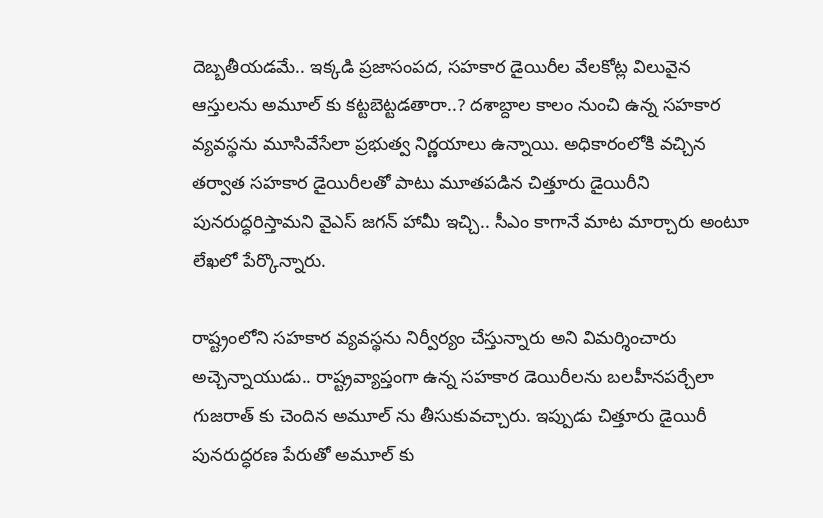దెబ్బతీయడమే.. ఇక్కడి ప్రజాసంపద, సహకార డైయిరీల వేలకోట్ల విలువైన ఆస్తులను అమూల్ కు కట్టబెట్టడతారా..? దశాబ్దాల కాలం నుంచి ఉన్న సహకార వ్యవస్థను మూసివేసేలా ప్రభుత్వ నిర్ణయాలు ఉన్నాయి. అధికారంలోకి వచ్చిన తర్వాత సహకార డైయిరీలతో పాటు మూతపడిన చిత్తూరు డైయిరీని పునరుద్ధరిస్తామని వైఎస్‌ జగన్ హామీ ఇచ్చి.. సీఎం కాగానే మాట మార్చారు అంటూ లేఖలో పేర్కొన్నారు.

రాష్ట్రంలోని సహకార వ్యవస్థను నిర్వీర్యం చేస్తున్నారు అని విమర్శించారు అచ్చెన్నాయుడు.. రాష్ట్రవ్యాప్తంగా ఉన్న సహకార డెయిరీలను బలహీనపర్చేలా గుజరాత్ కు చెందిన అమూల్ ను తీసుకువచ్చారు. ఇప్పుడు చిత్తూరు డైయిరీ పునరుద్ధరణ పేరుతో అమూల్ కు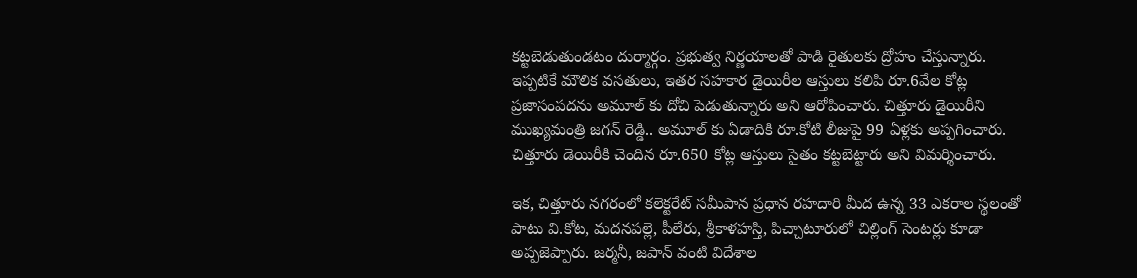కట్టబెడుతుండటం దుర్మార్గం. ప్రభుత్వ నిర్ణయాలతో పాడి రైతులకు ద్రోహం చేస్తున్నారు. ఇప్పటికే మౌలిక వసతులు, ఇతర సహకార డైయిరీల ఆస్తులు కలిపి రూ.6వేల కోట్ల ప్రజాసంపదను అమూల్ కు దోచి పెడుతున్నారు అని ఆరోపించారు. చిత్తూరు డైయిరీని ముఖ్యమంత్రి జగన్ రెడ్డి.. అమూల్ కు ఏడాదికి రూ.కోటి లీజుపై 99 ఏళ్లకు అప్పగించారు. చిత్తూరు డెయిరీకి చెందిన రూ.650 కోట్ల ఆస్తులు సైతం కట్టబెట్టారు అని విమర్శించారు.

ఇక, చిత్తూరు నగరంలో కలెక్టరేట్‌ సమీపాన ప్రధాన రహదారి మీద ఉన్న 33 ఎకరాల స్థలంతో పాటు వి.కోట, మదనపల్లె, పీలేరు, శ్రీకాళహస్తి, పిచ్చాటూరులో చిల్లింగ్ సెంటర్లు కూడా అప్పజెప్పారు. జర్మనీ, జపాన్‌ వంటి విదేశాల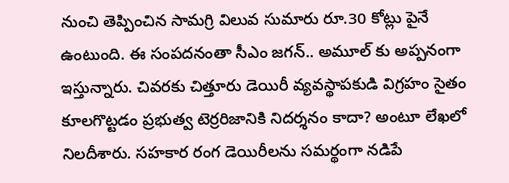నుంచి తెప్పించిన సామగ్రి విలువ సుమారు రూ.30 కోట్లు పైనే ఉంటుంది. ఈ సంపదనంతా సీఎం జగన్‌.. అమూల్ కు అప్పనంగా ఇస్తున్నారు. చివరకు చిత్తూరు డెయిరీ వ్యవస్థాపకుడి విగ్రహం సైతం కూలగొట్టడం ప్రభుత్వ టెర్రరిజానికి నిదర్శనం కాదా? అంటూ లేఖలో నిలదీశారు. సహకార రంగ డెయిరీలను సమర్థంగా నడిపే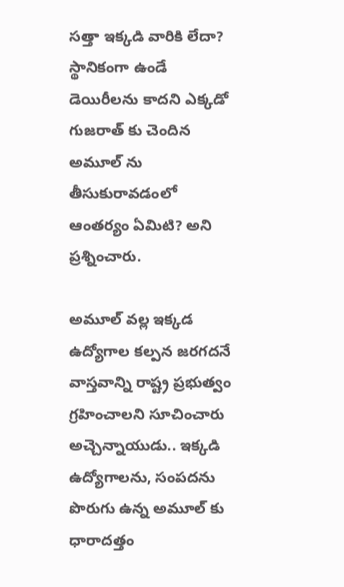సత్తా ఇక్కడి వారికి లేదా? స్థానికంగా ఉండే డెయిరీలను కాదని ఎక్కడో గుజరాత్ కు చెందిన అమూల్ ను తీసుకురావడంలో ఆంతర్యం ఏమిటి? అని ప్రశ్నించారు.

అమూల్ వల్ల ఇక్కడ ఉద్యోగాల కల్పన జరగదనే వాస్తవాన్ని రాష్ట్ర ప్రభుత్వం గ్రహించాలని సూచించారు అచ్చెన్నాయుడు.. ఇక్కడి ఉద్యోగాలను, సంపదను పొరుగు ఉన్న అమూల్ కు ధారాదత్తం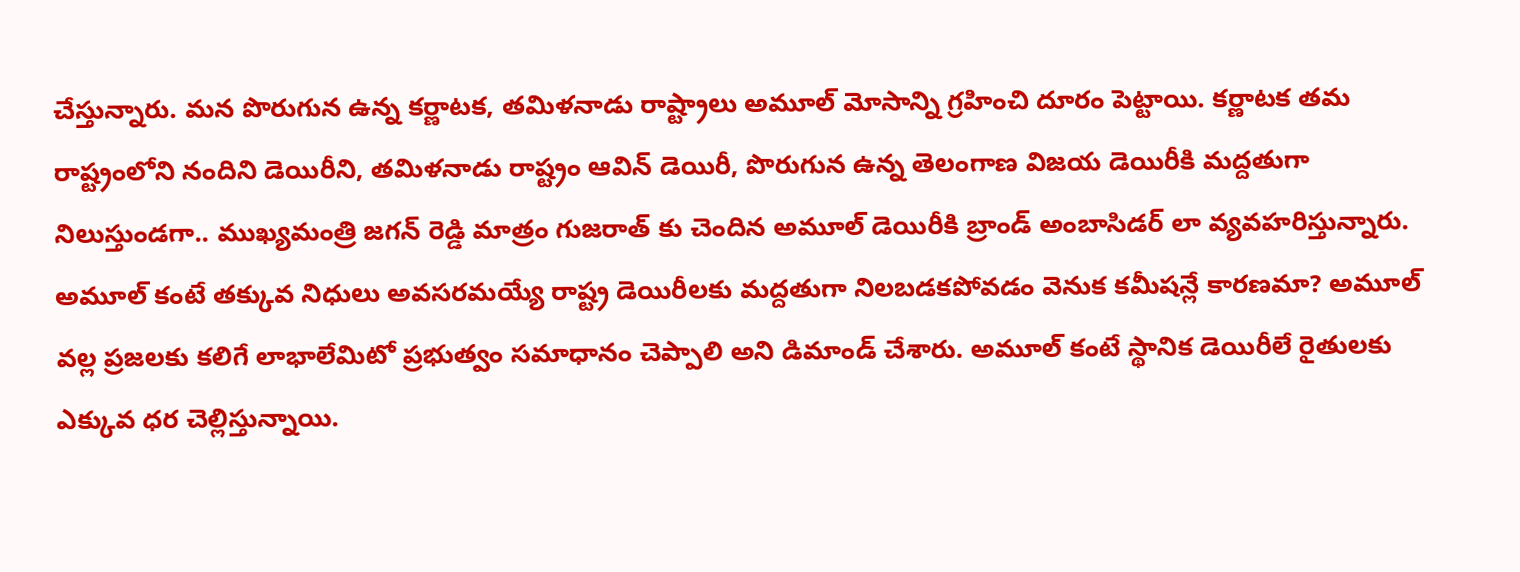చేస్తున్నారు. మన పొరుగున ఉన్న కర్ణాటక, తమిళనాడు రాష్ట్రాలు అమూల్ మోసాన్ని గ్రహించి దూరం పెట్టాయి. కర్ణాటక తమ రాష్ట్రంలోని నందిని డెయిరీని, తమిళనాడు రాష్ట్రం ఆవిన్ డెయిరీ, పొరుగున ఉన్న తెలంగాణ విజయ డెయిరీకి మద్దతుగా నిలుస్తుండగా.. ముఖ్యమంత్రి జగన్ రెడ్డి మాత్రం గుజరాత్ కు చెందిన అమూల్ డెయిరీకి బ్రాండ్ అంబాసిడర్ లా వ్యవహరిస్తున్నారు. అమూల్ కంటే తక్కువ నిధులు అవసరమయ్యే రాష్ట్ర డెయిరీలకు మద్దతుగా నిలబడకపోవడం వెనుక కమీషన్లే కారణమా? అమూల్ వల్ల ప్రజలకు కలిగే లాభాలేమిటో ప్రభుత్వం సమాధానం చెప్పాలి అని డిమాండ్‌ చేశారు. అమూల్ కంటే స్థానిక డెయిరీలే రైతులకు ఎక్కువ ధర చెల్లిస్తున్నాయి.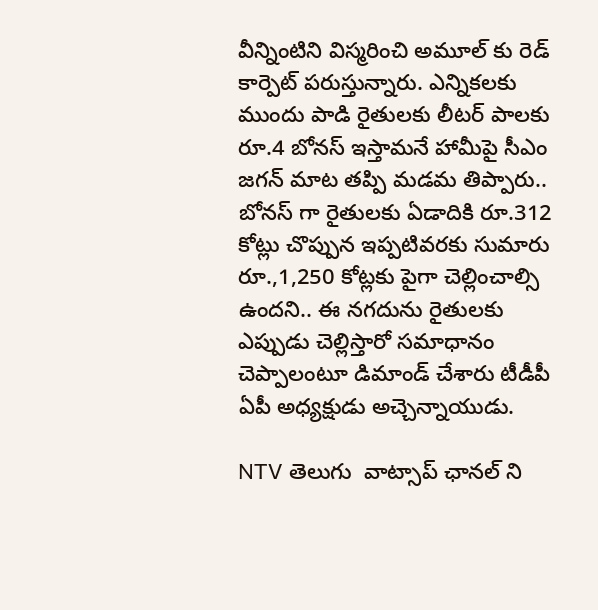వీన్నింటిని విస్మరించి అమూల్ కు రెడ్ కార్పెట్ పరుస్తున్నారు. ఎన్నికలకు ముందు పాడి రైతులకు లీటర్‌ పాలకు రూ.4 బోనస్‌ ఇస్తామనే హామీపై సీఎం జగన్‌ మాట తప్పి మడమ తిప్పారు.. బోనస్ గా రైతులకు ఏడాదికి రూ.312 కోట్లు చొప్పున ఇప్పటివరకు సుమారు రూ.,1,250 కోట్లకు పైగా చెల్లించాల్సి ఉందని.. ఈ నగదును రైతులకు ఎప్పుడు చెల్లిస్తారో సమాధానం చెప్పాలంటూ డిమాండ్‌ చేశారు టీడీపీ ఏపీ అధ్యక్షుడు అచ్చెన్నాయుడు.

NTV తెలుగు  వాట్సాప్ ఛానల్ ని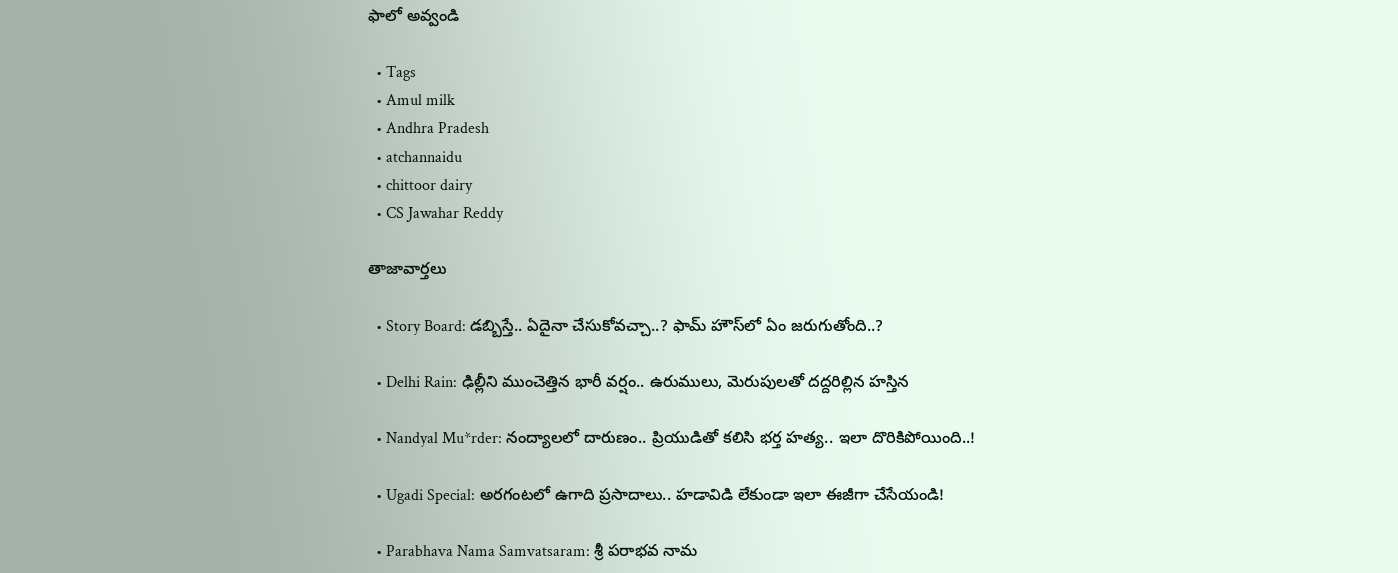ఫాలో అవ్వండి

  • Tags
  • Amul milk
  • Andhra Pradesh
  • atchannaidu
  • chittoor dairy
  • CS Jawahar Reddy

తాజావార్తలు

  • Story Board: డబ్బిస్తే.. ఏదైనా చేసుకోవచ్చా..? ఫామ్ హౌస్‌లో ఏం జరుగుతోంది..?

  • Delhi Rain: ఢిల్లీని ముంచెత్తిన భారీ వర్షం.. ఉరుములు, మెరుపులతో దద్దరిల్లిన హస్తిన

  • Nandyal Mu*rder: నంద్యాలలో దారుణం.. ప్రియుడితో కలిసి భర్త హత్య.. ఇలా దొరికిపోయింది..!

  • Ugadi Special: అరగంటలో ఉగాది ప్రసాదాలు.. హడావిడి లేకుండా ఇలా ఈజీగా చేసేయండి!

  • Parabhava Nama Samvatsaram: శ్రీ పరాభవ నామ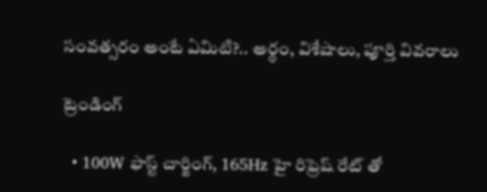సంవత్సరం అంటే ఏమిటి?.. అర్థం, విశేషాలు, పూర్తి వివరాలు

ట్రెండింగ్‌

  • 100W ఫాస్ట్ చార్జింగ్, 165Hz హై రిఫ్రెష్ రేట్ తో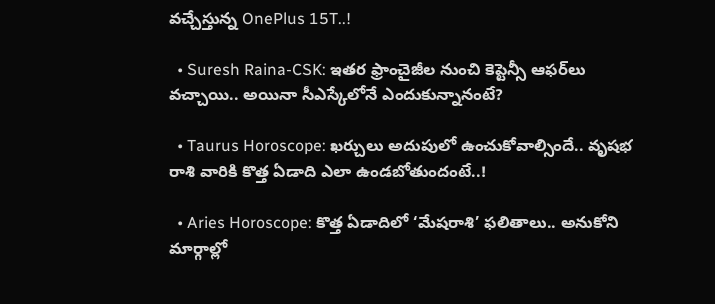వచ్చేస్తున్న OnePlus 15T..!

  • Suresh Raina-CSK: ఇతర ఫ్రాంచైజీల నుంచి కెప్టెన్సీ ఆఫర్‌లు వచ్చాయి.. అయినా సీఎస్కేలోనే ఎందుకున్నానంటే?

  • Taurus Horoscope: ఖర్చులు అదుపులో ఉంచుకోవాల్సిందే.. వృషభ రాశి వారికి కొత్త ఏడాది ఎలా ఉండబోతుందంటే..!

  • Aries Horoscope: కొత్త ఏడాదిలో ‘మేషరాశి’ ఫలితాలు.. అనుకోని మార్గాల్లో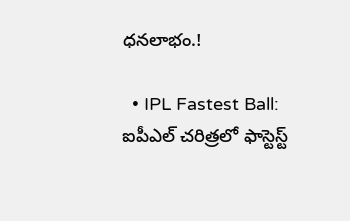ధనలాభం.!

  • IPL Fastest Ball: ఐపీఎల్ చరిత్రలో ఫాస్టెస్ట్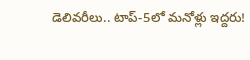డెలివరీలు.. టాప్-5లో మనోళ్లు ఇద్దరు!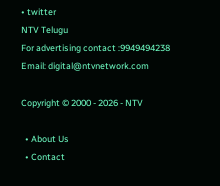• twitter
NTV Telugu
For advertising contact :9949494238
Email: digital@ntvnetwork.com

Copyright © 2000 - 2026 - NTV

  • About Us
  • Contact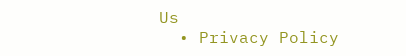Us
  • Privacy Policy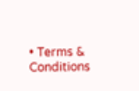• Terms & Conditions